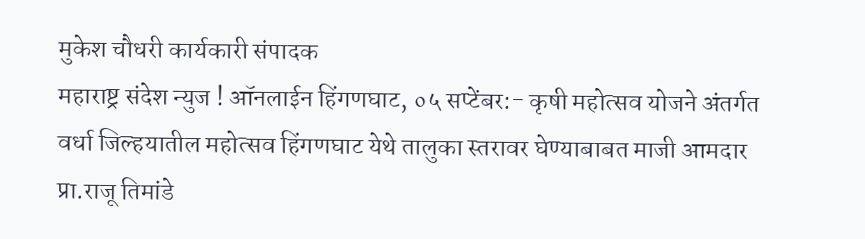मुकेश चौधरी कार्यकारी संपादक
महाराष्ट्र संदेश न्युज ! ऑनलाईन हिंगणघाट, ०५ सप्टेंबर:- कृषी महोत्सव योजने अंतर्गत वर्धा जिल्हयातील महोत्सव हिंगणघाट येथे तालुका स्तरावर घेण्याबाबत माजी आमदार प्रा.राजू तिमांडे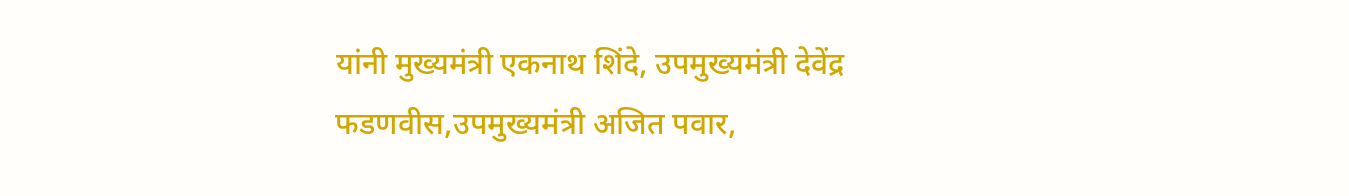यांनी मुख्यमंत्री एकनाथ शिंदे, उपमुख्यमंत्री देवेंद्र फडणवीस,उपमुख्यमंत्री अजित पवार,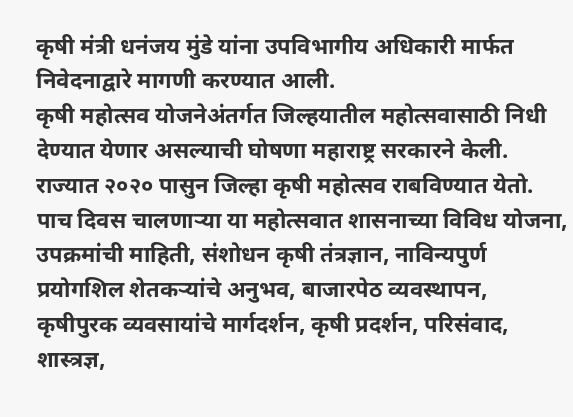कृषी मंत्री धनंजय मुंडे यांना उपविभागीय अधिकारी मार्फत निवेदनाद्वारे मागणी करण्यात आली.
कृषी महोत्सव योजनेअंतर्गत जिल्हयातील महोत्सवासाठी निधी देण्यात येणार असल्याची घोषणा महाराष्ट्र सरकारने केली. राज्यात २०२० पासुन जिल्हा कृषी महोत्सव राबविण्यात येतो. पाच दिवस चालणाऱ्या या महोत्सवात शासनाच्या विविध योजना, उपक्रमांची माहिती, संशोधन कृषी तंत्रज्ञान, नाविन्यपुर्ण प्रयोगशिल शेतकऱ्यांचे अनुभव, बाजारपेठ व्यवस्थापन, कृषीपुरक व्यवसायांचे मार्गदर्शन, कृषी प्रदर्शन, परिसंवाद, शास्त्रज्ञ,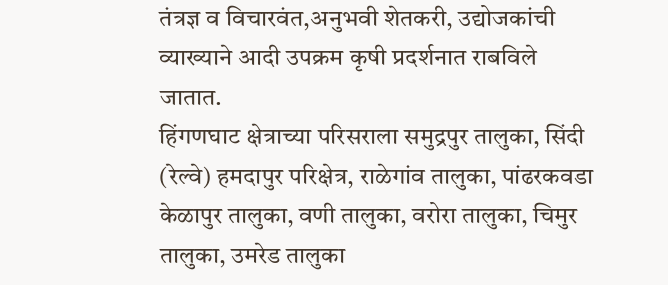तंत्रज्ञ व विचारवंत,अनुभवी शेतकरी, उद्योजकांची व्याख्याने आदी उपक्रम कृषी प्रदर्शनात राबविले जातात.
हिंगणघाट क्षेत्राच्या परिसराला समुद्रपुर तालुका, सिंदी (रेल्वे) हमदापुर परिक्षेत्र, राळेगांव तालुका, पांढरकवडा केळापुर तालुका, वणी तालुका, वरोरा तालुका, चिमुर तालुका, उमरेड तालुका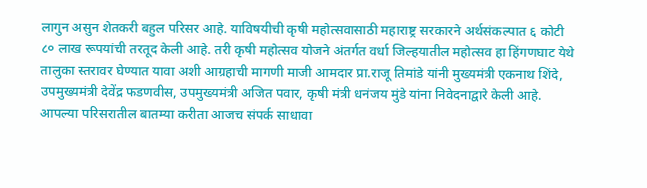लागुन असुन शेतकरी बहुल परिसर आहे. याविषयीची कृषी महोत्सवासाठी महाराष्ट्र सरकारने अर्थसंकल्पात ६ कोटी ८० लाख रूपयांची तरतूद केली आहे. तरी कृषी महोत्सव योजने अंतर्गत वर्धा जिल्हयातील महोत्सव हा हिंगणघाट येथे तालुका स्तरावर घेण्यात यावा अशी आग्रहाची मागणी माजी आमदार प्रा.राजू तिमांडे यांनी मुख्यमंत्री एकनाथ शिंदे, उपमुख्यमंत्री देवेंद्र फडणवीस, उपमुख्यमंत्री अजित पवार, कृषी मंत्री धनंजय मुंडे यांना निवेदनाद्वारे केली आहे.
आपल्या परिसरातील बातम्या करीता आजच संपर्क साधावा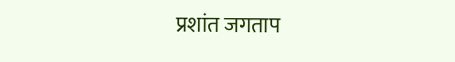प्रशांत जगताप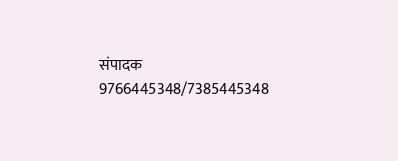संपादक 9766445348/7385445348